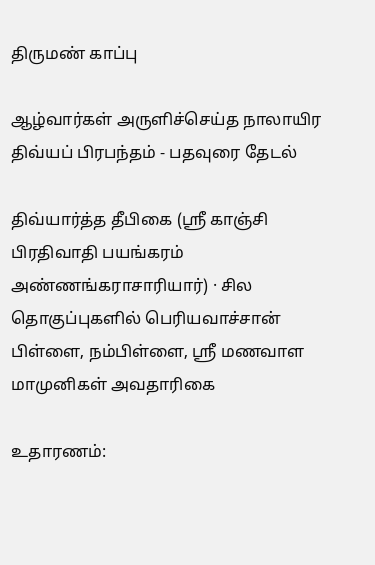திருமண் காப்பு

ஆழ்வார்கள் அருளிச்செய்த நாலாயிர திவ்யப் பிரபந்தம் - பதவுரை தேடல்

திவ்யார்த்த தீபிகை (ஸ்ரீ காஞ்சி பிரதிவாதி பயங்கரம் அண்ணங்கராசாரியார்) · சில தொகுப்புகளில் பெரியவாச்சான் பிள்ளை, நம்பிள்ளை, ஸ்ரீ மணவாள மாமுனிகள் அவதாரிகை

உதாரணம்: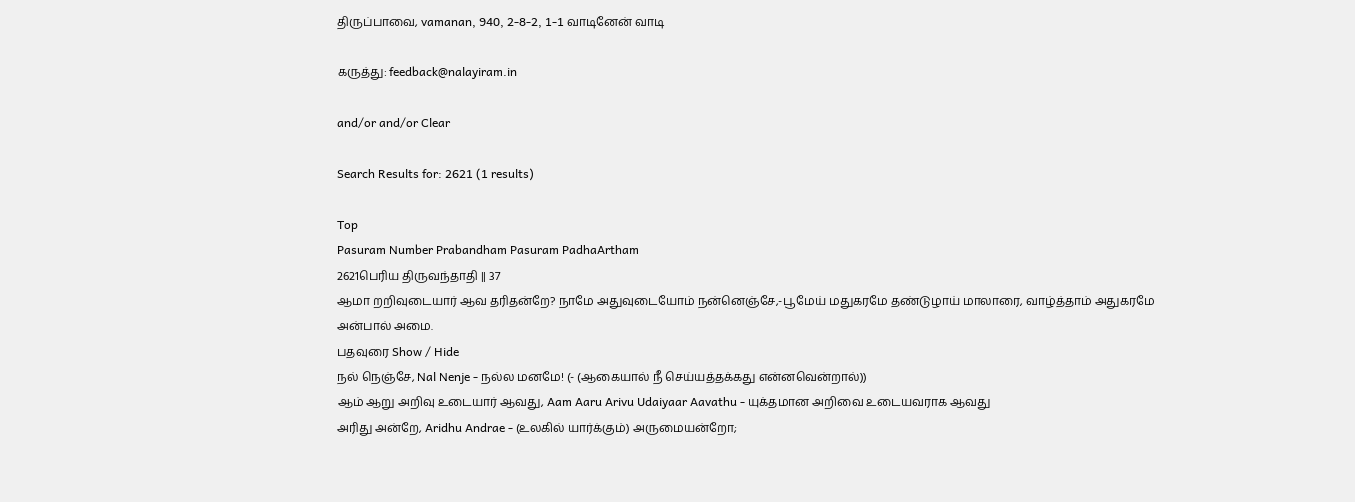திருப்பாவை, vamanan, 940, 2-8-2, 1-1 வாடினேன் வாடி

கருத்து: feedback@nalayiram.in

and/or and/or Clear

Search Results for: 2621 (1 results)

Top
Pasuram Number Prabandham Pasuram PadhaArtham
2621பெரிய திருவந்தாதி || 37
ஆமா றறிவுடையார் ஆவ தரிதன்றே? நாமே அதுவுடையோம் நன்னெஞ்சே,-பூமேய் மதுகரமே தண்டுழாய் மாலாரை, வாழ்த்தாம் அதுகரமே அன்பால் அமை.
பதவுரை Show / Hide
நல் நெஞ்சே, Nal Nenje - நல்ல மனமே! (- (ஆகையால் நீ செய்யத்தக்கது என்னவென்றால்))
ஆம் ஆறு அறிவு உடையார் ஆவது, Aam Aaru Arivu Udaiyaar Aavathu - யுக்தமான அறிவை உடையவராக ஆவது
அரிது அன்றே, Aridhu Andrae - (உலகில் யார்க்கும்) அருமையன்றோ;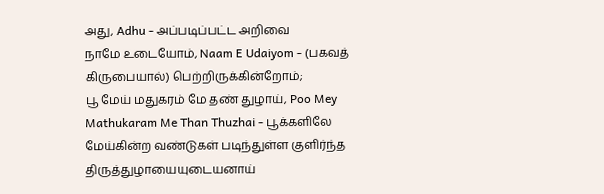அது, Adhu - அப்படிப்பட்ட அறிவை
நாமே உடையோம், Naam E Udaiyom - (பகவத் கிருபையால்) பெற்றிருக்கின்றோம்;
பூ மேய் மதுகரம் மே தண் துழாய், Poo Mey Mathukaram Me Than Thuzhai - பூக்களிலே மேய்கின்ற வண்டுகள் படிந்துள்ள குளிர்ந்த திருத்துழாயையுடையனாய்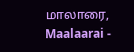மாலாரை, Maalaarai -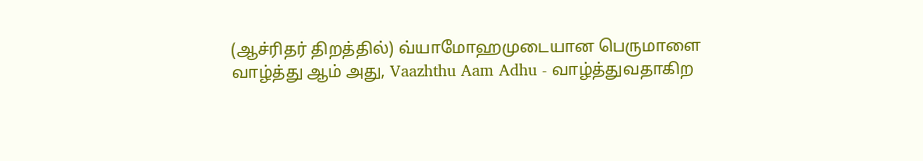(ஆச்ரிதர் திறத்தில்) வ்யாமோஹமுடையான பெருமாளை
வாழ்த்து ஆம் அது, Vaazhthu Aam Adhu - வாழ்த்துவதாகிற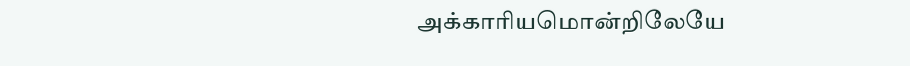அக்காரியமொன்றிலேயே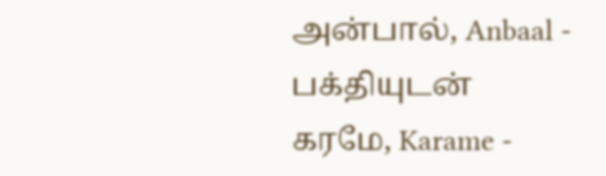அன்பால், Anbaal - பக்தியுடன்
கரமே, Karame -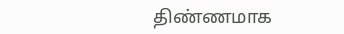திண்ணமாக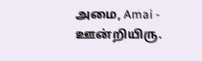அமை, Amai - ஊன்றியிரு.